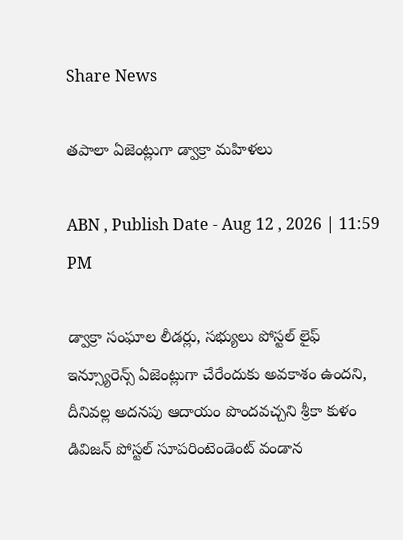Share News

తపాలా ఏజెంట్లుగా డ్వాక్రా మహిళలు

ABN , Publish Date - Aug 12 , 2026 | 11:59 PM

డ్వాక్రా సంఘాల లీడర్లు, సభ్యులు పోస్టల్‌ లైఫ్‌ ఇన్స్యూరెన్స్‌ ఏజెంట్లుగా చేరేందుకు అవకాశం ఉందని, దీనివల్ల అదనపు ఆదాయం పొందవచ్చని శ్రీకా కుళం డివిజన్‌ పోస్టల్‌ సూపరింటెండెంట్‌ వండాన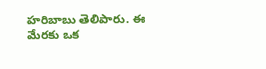హరిబాబు తెలిపారు. ఈ మేరకు ఒక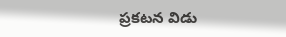ప్రకటన విడు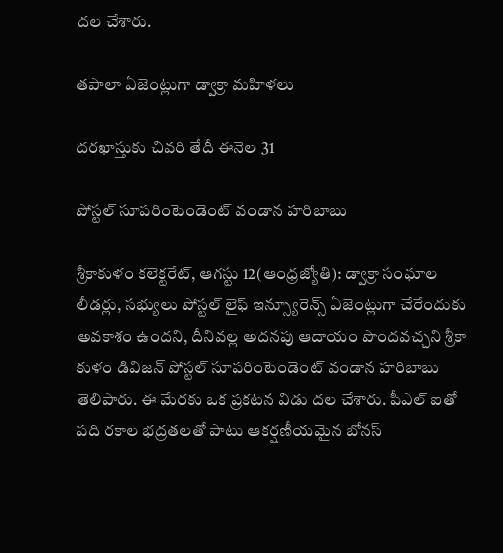దల చేశారు.

తపాలా ఏజెంట్లుగా డ్వాక్రా మహిళలు

దరఖాస్తుకు చివరి తేదీ ఈనెల 31

పోస్టల్‌ సూపరింటెండెంట్‌ వండాన హరిబాబు

శ్రీకాకుళం కలెక్టరేట్‌, ఆగస్టు 12(ఆంధ్రజ్యోతి): డ్వాక్రా సంఘాల లీడర్లు, సభ్యులు పోస్టల్‌ లైఫ్‌ ఇన్స్యూరెన్స్‌ ఏజెంట్లుగా చేరేందుకు అవకాశం ఉందని, దీనివల్ల అదనపు ఆదాయం పొందవచ్చని శ్రీకా కుళం డివిజన్‌ పోస్టల్‌ సూపరింటెండెంట్‌ వండాన హరిబాబు తెలిపారు. ఈ మేరకు ఒక ప్రకటన విడు దల చేశారు. పీఎల్‌ ఐతో పది రకాల భద్రతలతో పాటు ఆకర్షణీయమైన బోనస్‌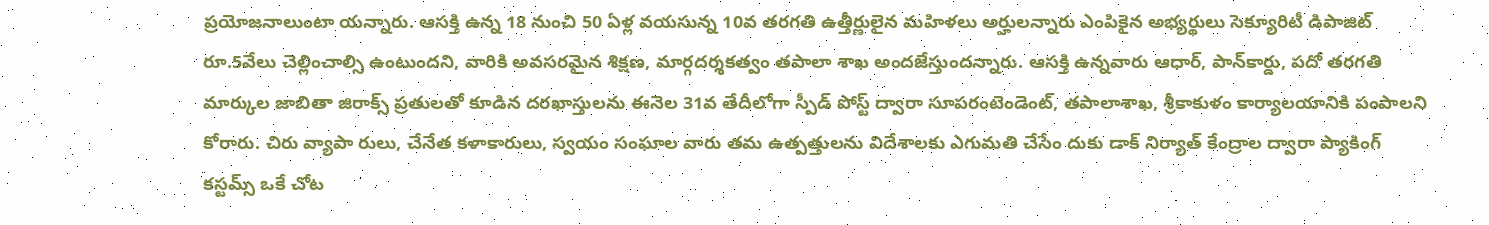ప్రయోజనాలుంటా యన్నారు. ఆసక్తి ఉన్న 18 నుంచి 50 ఏళ్ల వయసున్న 10వ తరగతి ఉత్తీర్ణులైన మహిళలు అర్హులన్నారు ఎంపికైన అభ్యర్థులు సెక్యూరిటీ డిపాజిట్‌ రూ.5వేలు చెల్లించాల్సి ఉంటుందని, వారికి అవసరమైన శిక్షణ, మార్గదర్శకత్వం తపాలా శాఖ అందజేస్తుందన్నారు. ఆసక్తి ఉన్నవారు ఆధార్‌, పాన్‌కార్డు, పదో తరగతి మార్కుల జాబితా జిరాక్స్‌ ప్రతులతో కూడిన దరఖాస్తులను ఈనెల 31వ తేదీలోగా స్పీడ్‌ పోస్ట్‌ ద్వారా సూపరంటెండెంట్‌, తపాలాశాఖ, శ్రీకాకుళం కార్యాలయానికి పంపాలని కోరారు. చిరు వ్యాపా రులు, చేనేత కళాకారులు, స్వయం సంఘాల వారు తమ ఉత్పత్తులను విదేశాలకు ఎగుమతి చేసేం దుకు డాక్‌ నిర్యాత్‌ కేంద్రాల ద్వారా ప్యాకింగ్‌ కస్టమ్స్‌ ఒకే చోట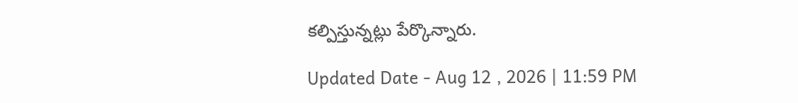కల్పిస్తున్నట్లు పేర్కొన్నారు.

Updated Date - Aug 12 , 2026 | 11:59 PM